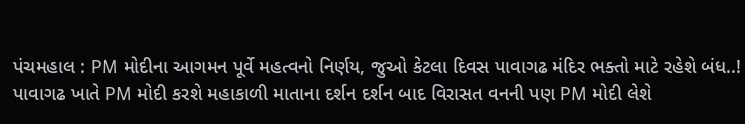પંચમહાલ : PM મોદીના આગમન પૂર્વે મહત્વનો નિર્ણય, જુઓ કેટલા દિવસ પાવાગઢ મંદિર ભક્તો માટે રહેશે બંધ..!
પાવાગઢ ખાતે PM મોદી કરશે મહાકાળી માતાના દર્શન દર્શન બાદ વિરાસત વનની પણ PM મોદી લેશે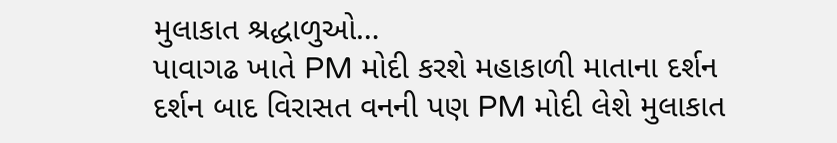મુલાકાત શ્રદ્ધાળુઓ…
પાવાગઢ ખાતે PM મોદી કરશે મહાકાળી માતાના દર્શન દર્શન બાદ વિરાસત વનની પણ PM મોદી લેશે મુલાકાત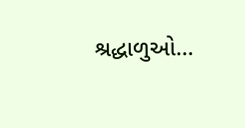શ્રદ્ધાળુઓ…